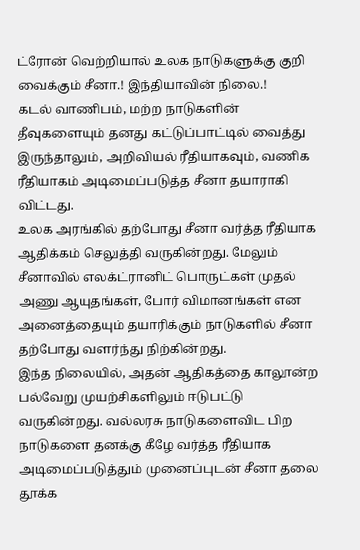ட்ரோன் வெற்றியால் உலக நாடுகளுக்கு குறி வைக்கும் சீனா.! இந்தியாவின் நிலை.!
கடல் வாணிபம், மற்ற நாடுகளின் தீவுகளையும் தனது கட்டுப்பாட்டில் வைத்து இருந்தாலும், அறிவியல் ரீதியாகவும், வணிக ரீதியாகம் அடிமைப்படுத்த சீனா தயாராகி விட்டது.
உலக அரங்கில் தற்போது சீனா வர்த்த ரீதியாக ஆதிக்கம் செலுத்தி வருகின்றது. மேலும் சீனாவில் எலக்ட்ரானிட் பொருட்கள் முதல் அணு ஆயுதங்கள், போர் விமானங்கள் என அனைத்தையும் தயாரிக்கும் நாடுகளில் சீனா தற்போது வளர்ந்து நிற்கின்றது.
இந்த நிலையில், அதன் ஆதிகத்தை காலூன்ற பல்வேறு முயற்சிகளிலும் ஈடுபட்டு வருகின்றது. வல்லரசு நாடுகளைவிட பிற நாடுகளை தனக்கு கீழே வர்த்த ரீதியாக அடிமைப்படுத்தும் முனைப்புடன் சீனா தலை தூக்க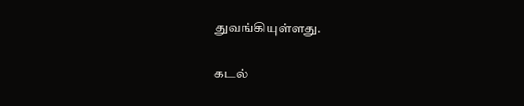துவங்கியுள்ளது.

கடல்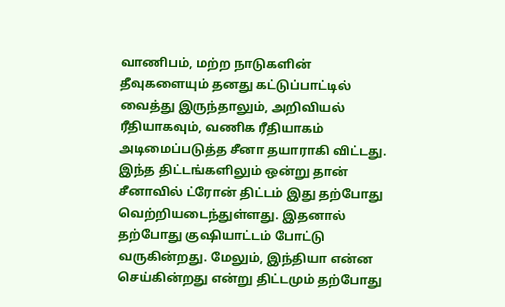வாணிபம், மற்ற நாடுகளின் தீவுகளையும் தனது கட்டுப்பாட்டில் வைத்து இருந்தாலும், அறிவியல் ரீதியாகவும், வணிக ரீதியாகம் அடிமைப்படுத்த சீனா தயாராகி விட்டது.
இந்த திட்டங்களிலும் ஒன்று தான் சீனாவில் ட்ரோன் திட்டம் இது தற்போது வெற்றியடைந்துள்ளது. இதனால் தற்போது குஷியாட்டம் போட்டு வருகின்றது. மேலும், இந்தியா என்ன செய்கின்றது என்று திட்டமும் தற்போது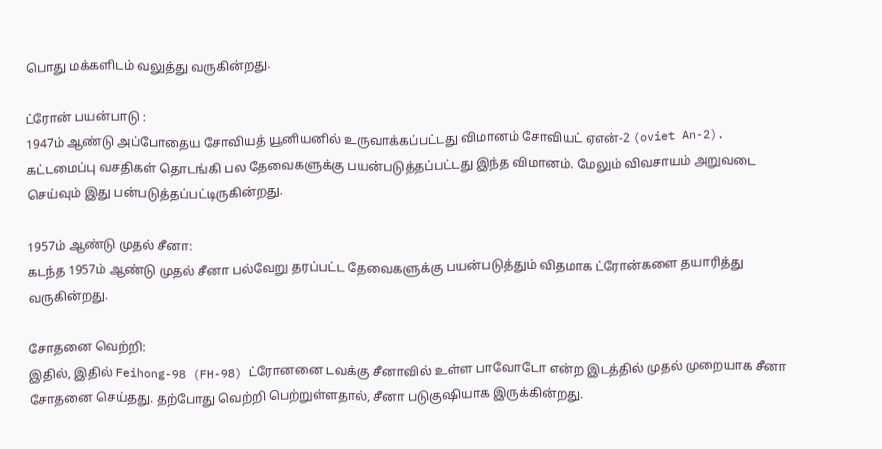பொது மக்களிடம் வலுத்து வருகின்றது.

ட்ரோன் பயன்பாடு :
1947ம் ஆண்டு அப்போதைய சோவியத் யூனியனில் உருவாக்கப்பட்டது விமானம் சோவியட் ஏஎன்-2 (oviet An-2). கட்டமைப்பு வசதிகள் தொடங்கி பல தேவைகளுக்கு பயன்படுத்தப்பட்டது இந்த விமானம். மேலும் விவசாயம் அறுவடை செய்வும் இது பன்படுத்தப்பட்டிருகின்றது.

1957ம் ஆண்டு முதல் சீனா:
கடந்த 1957ம் ஆண்டு முதல் சீனா பல்வேறு தரப்பட்ட தேவைகளுக்கு பயன்படுத்தும் விதமாக ட்ரோன்களை தயாரித்து வருகின்றது.

சோதனை வெற்றி:
இதில், இதில் Feihong-98 (FH-98) ட்ரோனனை டவக்கு சீனாவில் உள்ள பாவோடோ என்ற இடத்தில் முதல் முறையாக சீனா சோதனை செய்தது. தற்போது வெற்றி பெற்றுள்ளதால், சீனா படுகுஷியாக இருக்கின்றது.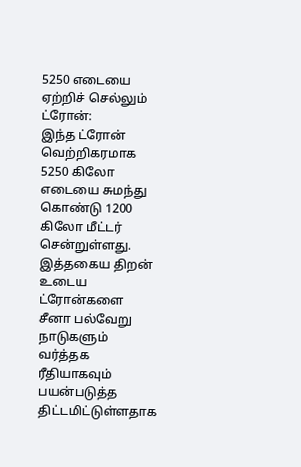5250 எடையை ஏற்றிச் செல்லும் ட்ரோன்:
இந்த ட்ரோன் வெற்றிகரமாக 5250 கிலோ எடையை சுமந்து கொண்டு 1200 கிலோ மீட்டர் சென்றுள்ளது. இத்தகைய திறன் உடைய ட்ரோன்களை சீனா பல்வேறு நாடுகளும் வர்த்தக ரீதியாகவும் பயன்படுத்த திட்டமிட்டுள்ளதாக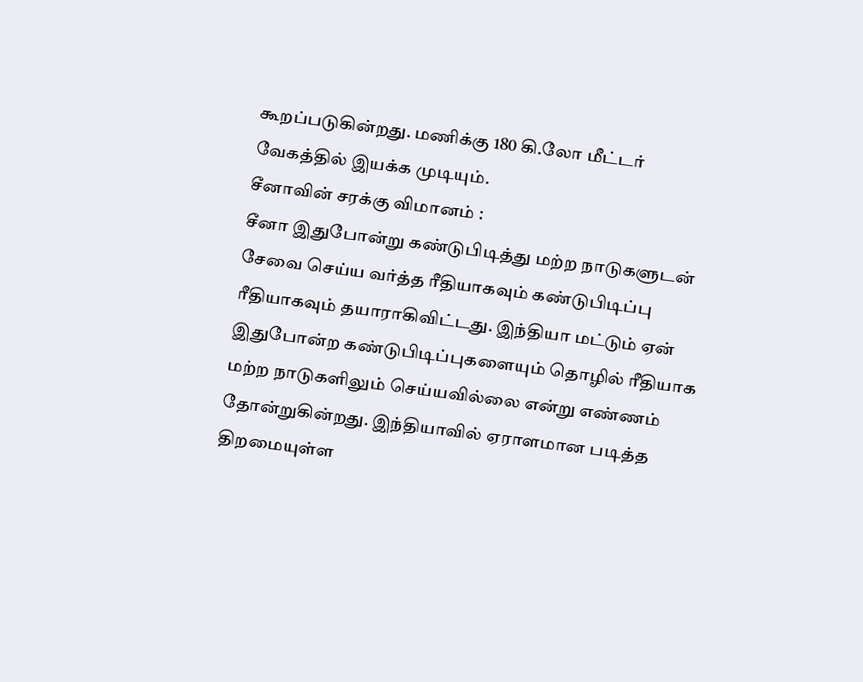கூறப்படுகின்றது. மணிக்கு 180 கி.லோ மீட்டர் வேகத்தில் இயக்க முடியும்.
சீனாவின் சரக்கு விமானம் :
சீனா இதுபோன்று கண்டுபிடித்து மற்ற நாடுகளுடன் சேவை செய்ய வர்த்த ரீதியாகவும் கண்டுபிடிப்பு ரீதியாகவும் தயாராகிவிட்டது. இந்தியா மட்டும் ஏன் இதுபோன்ற கண்டுபிடிப்புகளையும் தொழில் ரீதியாக மற்ற நாடுகளிலும் செய்யவில்லை என்று எண்ணம் தோன்றுகின்றது. இந்தியாவில் ஏராளமான படித்த திறமையுள்ள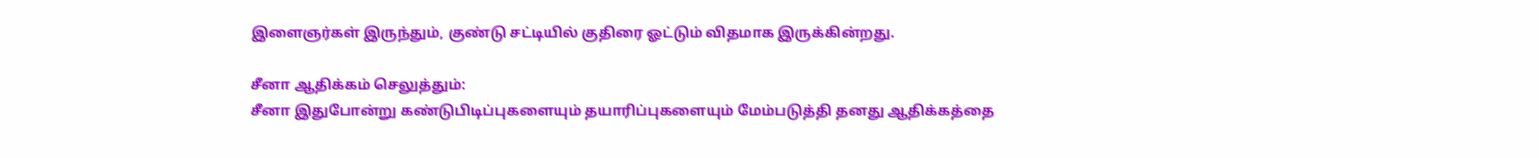இளைஞர்கள் இருந்தும், குண்டு சட்டியில் குதிரை ஓட்டும் விதமாக இருக்கின்றது.

சீனா ஆதிக்கம் செலுத்தும்:
சீனா இதுபோன்று கண்டுபிடிப்புகளையும் தயாரிப்புகளையும் மேம்படுத்தி தனது ஆதிக்கத்தை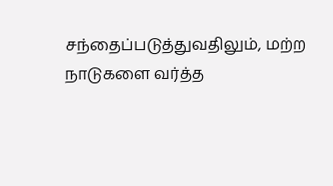சந்தைப்படுத்துவதிலும், மற்ற நாடுகளை வர்த்த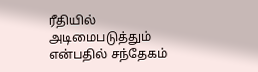ரீதியில் அடிமைபடுத்தும் என்பதில் சந்தேகம்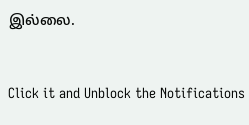இல்லை.


Click it and Unblock the Notifications